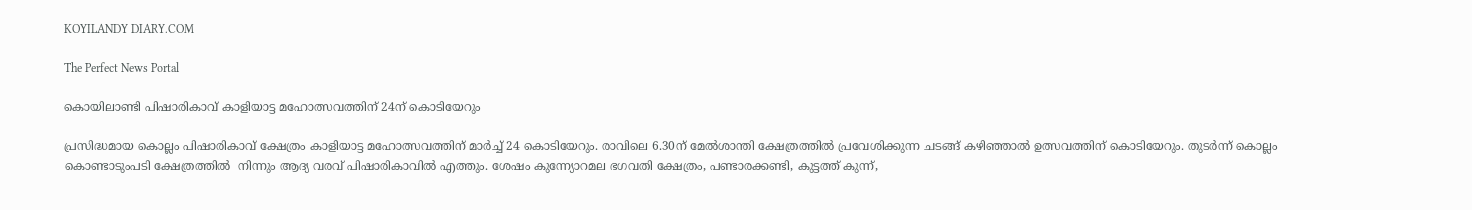KOYILANDY DIARY.COM

The Perfect News Portal

കൊയിലാണ്ടി പിഷാരികാവ് കാളിയാട്ട മഹോത്സവത്തിന് 24ന് കൊടിയേറും

പ്രസിദ്ധമായ കൊല്ലം പിഷാരികാവ് ക്ഷേത്രം കാളിയാട്ട മഹോത്സവത്തിന് മാര്‍ച്ച് 24 കൊടിയേറും. രാവിലെ 6.30ന് മേല്‍ശാന്തി ക്ഷേത്രത്തില്‍ പ്രവേശിക്കുന്ന ചടങ്ങ് കഴിഞ്ഞാല്‍ ഉത്സവത്തിന് കൊടിയേറും. തുടര്‍ന്ന് കൊല്ലം കൊണ്ടാടുംപടി ക്ഷേത്രത്തില്‍  നിന്നും ആദ്യ വരവ് പിഷാരികാവില്‍ എത്തും. ശേഷം കുന്ന്യോറമല ഭഗവതി ക്ഷേത്രം, പണ്ടാരക്കണ്ടി, കുട്ടത്ത് കുന്ന്,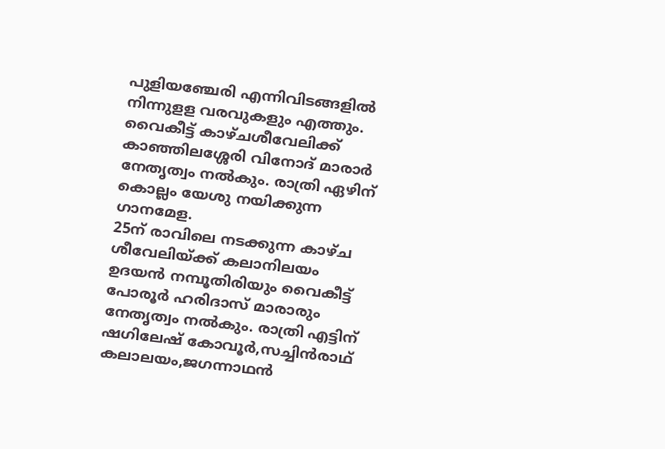പുളിയഞ്ചേരി എന്നിവിടങ്ങളില്‍ നിന്നുളള വരവുകളും എത്തും. വൈകീട്ട് കാഴ്ചശീവേലിക്ക് കാഞ്ഞിലശ്ശേരി വിനോദ് മാരാര്‍ നേതൃത്വം നല്‍കും. രാത്രി ഏഴിന് കൊല്ലം യേശു നയിക്കുന്ന ഗാനമേള.
25ന് രാവിലെ നടക്കുന്ന കാഴ്ച ശീവേലിയ്ക്ക് കലാനിലയം ഉദയന്‍ നമ്പൂതിരിയും വൈകീട്ട് പോരൂര്‍ ഹരിദാസ് മാരാരും നേതൃത്വം നല്‍കും. രാത്രി എട്ടിന് ഷഗിലേഷ് കോവൂര്‍,സച്ചിന്‍രാഥ് കലാലയം,ജഗന്നാഥന്‍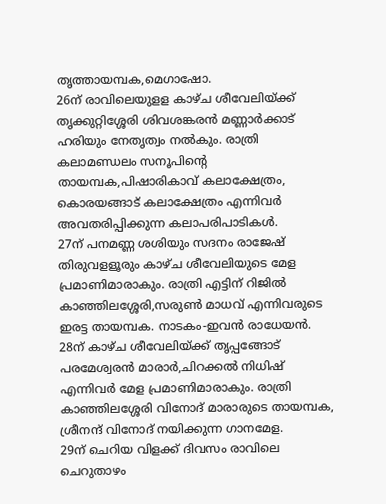തൃത്തായമ്പക,മെഗാഷോ.
26ന് രാവിലെയുളള കാഴ്ച ശീവേലിയ്ക്ക് തൃക്കുറ്റിശ്ശേരി ശിവശങ്കരന്‍ മണ്ണാര്‍ക്കാട് ഹരിയും നേതൃത്വം നല്‍കും. രാത്രി കലാമണ്ഡലം സനൂപിന്റെ തായമ്പക,പിഷാരികാവ് കലാക്ഷേത്രം, കൊരയങ്ങാട് കലാക്ഷേത്രം എന്നിവര്‍ അവതരിപ്പിക്കുന്ന കലാപരിപാടികള്‍.
27ന് പനമണ്ണ ശശിയും സദനം രാജേഷ് തിരുവളളൂരും കാഴ്ച ശീവേലിയുടെ മേള പ്രമാണിമാരാകും. രാത്രി എട്ടിന് റിജില്‍ കാഞ്ഞിലശ്ശേരി,സരുണ്‍ മാധവ് എന്നിവരുടെ ഇരട്ട തായമ്പക. നാടകം-ഇവന്‍ രാധേയന്‍.
28ന് കാഴ്ച ശീവേലിയ്ക്ക് തൃപ്പങ്ങോട് പരമേശ്വരന്‍ മാരാര്‍,ചിറക്കല്‍ നിധിഷ് എന്നിവര്‍ മേള പ്രമാണിമാരാകും. രാത്രി കാഞ്ഞിലശ്ശേരി വിനോദ് മാരാരുടെ തായമ്പക, ശ്രീനന്ദ് വിനോദ് നയിക്കുന്ന ഗാനമേള.
29ന് ചെറിയ വിളക്ക് ദിവസം രാവിലെ ചെറുതാഴം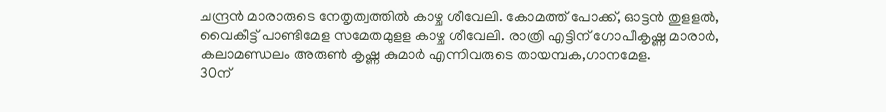ചന്ദ്രന്‍ മാരാരുടെ നേതൃത്വത്തില്‍ കാഴ്ച ശീവേലി. കോമത്ത് പോക്ക്, ഓട്ടന്‍ തുളളല്‍, വൈകീട്ട് പാണ്ടിമേള സമേതമുളള കാഴ്ച ശീവേലി. രാത്രി എട്ടിന് ഗോപീകൃഷ്ണ മാരാര്‍, കലാമണ്ഡലം അരുണ്‍ കൃഷ്ണ കുമാര്‍ എന്നിവരുടെ തായമ്പക,ഗാനമേള.
30ന്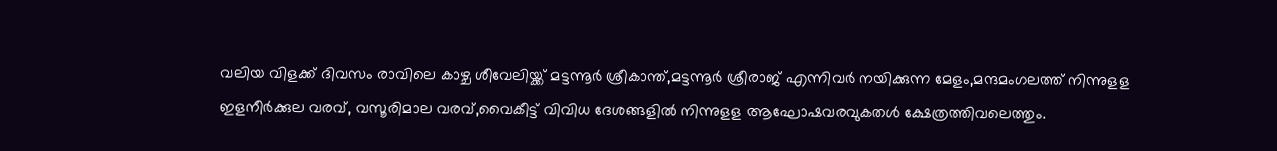വലിയ വിളക്ക് ദിവസം രാവിലെ കാഴ്ച ശീവേലിയ്ക്ക് മട്ടന്നൂര്‍ ശ്രീകാന്ത്,മട്ടന്നൂര്‍ ശ്രീരാജ് എന്നിവര്‍ നയിക്കുന്ന മേളം,മന്ദമംഗലത്ത് നിന്നുളള ഇളനീര്‍ക്കുല വരവ്, വസൂരിമാല വരവ്,വൈകീട്ട് വിവിധ ദേശങ്ങളില്‍ നിന്നുളള ആഘോഷവരവുകതള്‍ ക്ഷേത്രത്തിവലെത്തും.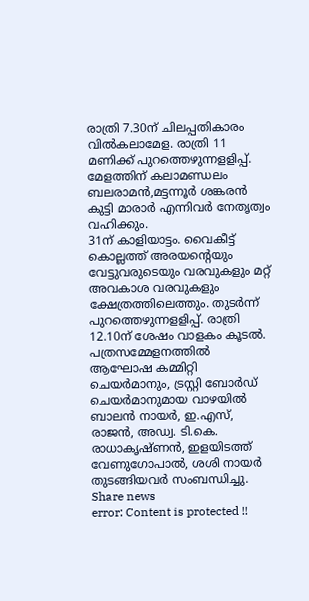രാത്രി 7.30ന് ചിലപ്പതികാരം വില്‍കലാമേള. രാത്രി 11 മണിക്ക് പുറത്തെഴുന്നളളിപ്പ്. മേളത്തിന് കലാമണ്ഡലം ബലരാമന്‍,മട്ടന്നൂര്‍ ശങ്കരന്‍ കുട്ടി മാരാര്‍ എന്നിവര്‍ നേതൃത്വം വഹിക്കും.
31ന് കാളിയാട്ടം. വൈകീട്ട് കൊല്ലത്ത് അരയന്റെയും വേട്ടുവരുടെയും വരവുകളും മറ്റ് അവകാശ വരവുകളും ക്ഷേത്രത്തിലെത്തും. തുടര്‍ന്ന് പുറത്തെഴുന്നളളിപ്പ്. രാത്രി 12.10ന് ശേഷം വാളകം കൂടല്‍. പത്രസമ്മേളനത്തിൽ ആഘോഷ കമ്മിറ്റി ചെയർമാനും, ട്രസ്റ്റി ബോർഡ് ചെയർമാനുമായ വാഴയിൽ ബാലൻ നായർ, ഇ.എസ്, രാജൻ, അഡ്വ. ടി.കെ. രാധാകൃഷ്ണൻ, ഇളയിടത്ത് വേണുഗോപാൽ, ശശി നായർ തുടങ്ങിയവർ സംബന്ധിച്ചു.
Share news
error: Content is protected !!